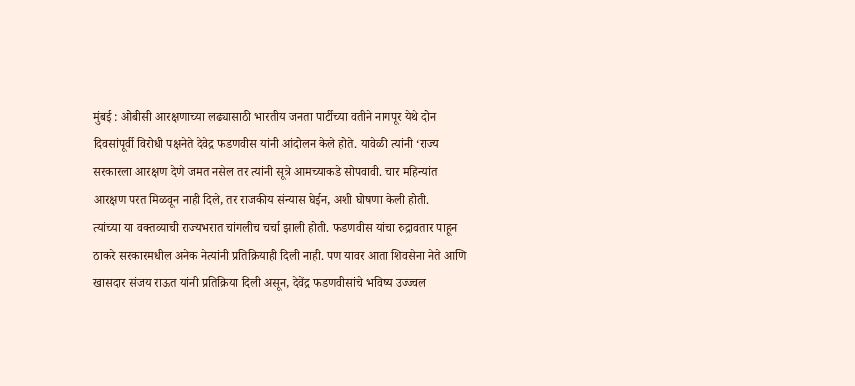मुंबई : ओबीसी आरक्षणाच्या लढ्यासाठी भारतीय जनता पार्टीच्या वतीने नागपूर येथे दोन दिवसांपूर्वी विरोधी पक्षनेते देवेद्र फडणवीस यांनी आंदोलन केले होते. यावेळी त्यांनी ‘राज्य सरकारला आरक्षण देणे जमत नसेल तर त्यांनी सूत्रे आमच्याकडे सोपवावी. चार महिन्यांत आरक्षण परत मिळवून नाही दिले, तर राजकीय संन्यास घेईन, अशी घोषणा केली होती.
त्यांच्या या वक्तव्याची राज्यभरात चांगलीच चर्चा झाली होती. फडणवीस यांचा रुद्रावतार पाहून ठाकरे सरकारमधील अनेक नेत्यांनी प्रतिक्रियाही दिली नाही. पण यावर आता शिवसेना नेते आणि खासदार संजय राऊत यांनी प्रतिक्रिया दिली असून, देवेंद्र फडणवीसांचे भविष्य उज्ज्वल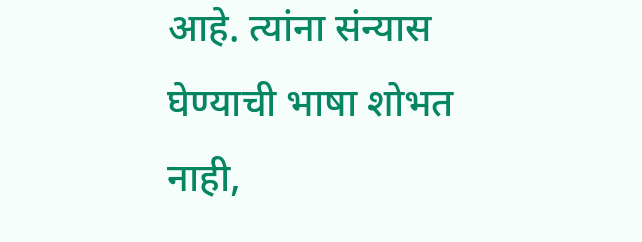आहे. त्यांना संन्यास घेण्याची भाषा शोभत नाही,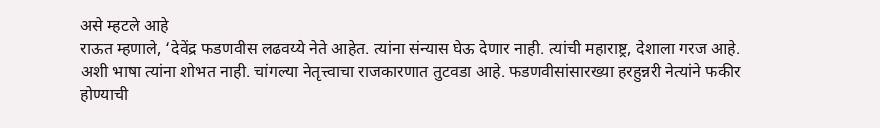असे म्हटले आहे
राऊत म्हणाले, ‘देवेंद्र फडणवीस लढवय्ये नेते आहेत. त्यांना संन्यास घेऊ देणार नाही. त्यांची महाराष्ट्र, देशाला गरज आहे. अशी भाषा त्यांना शोभत नाही. चांगल्या नेतृत्त्वाचा राजकारणात तुटवडा आहे. फडणवीसांसारख्या हरहुन्नरी नेत्यांने फकीर होण्याची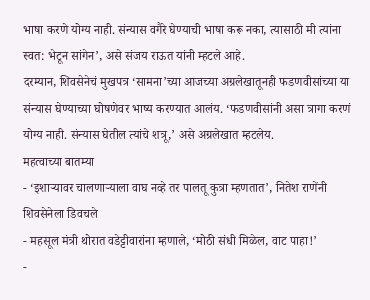भाषा करणे योग्य नाही. संन्यास वगैरे घेण्याची भाषा करू नका, त्यासाठी मी त्यांना स्वत: भेटून सांगेन’, असे संजय राऊत यांनी म्हटले आहे.
दरम्यान, शिवसेनेचं मुखपत्र ‘सामना’च्या आजच्या अग्रलेखातूनही फडणवीसांच्या या संन्यास घेण्याच्या घोषणेवर भाष्य करण्यात आलंय. ‘फडणवीसांनी असा त्रागा करणं योग्य नाही. संन्यास घेतील त्यांचे शत्रू,’ असे अग्रलेखात म्हटलेय.
महत्वाच्या बातम्या
- ‘इशाऱ्यावर चालणाऱ्याला वाघ नव्हे तर पालतू कुत्रा म्हणतात’, नितेश राणेंनी शिवसेनेला डिवचले
- महसूल मंत्री थोरात वडेट्टीवारांना म्हणाले, ‘मोठी संधी मिळेल, वाट पाहा!’
-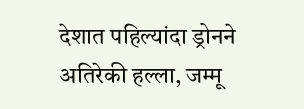देशात पहिल्यांदा ड्रोनने अतिरेकी हल्ला, जम्मू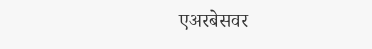एअरबेसवर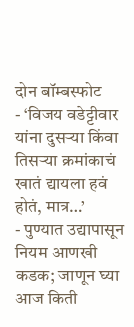दोन बॉम्बस्फोट
- ‘विजय वडेट्टीवार यांना दुसऱ्या किंवा तिसऱ्या क्रमांकाचं खातं द्यायला हवं होतं, मात्र…’
- पुण्यात उद्यापासून नियम आणखी कडक; जाणून घ्या आज किती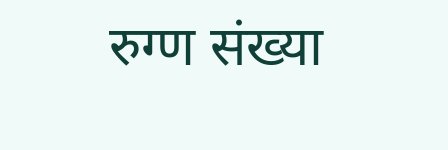रुग्ण संख्या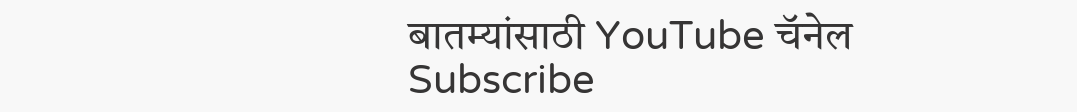बातम्यांसाठी YouTube चॅनेल Subscribe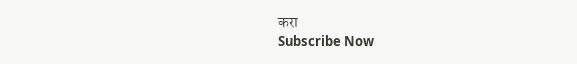करा
Subscribe Now